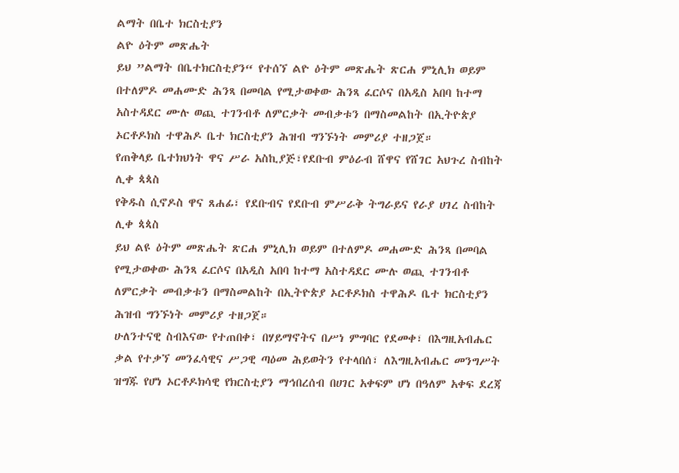ልማት በቤተ ክርስቲያን
ልዮ ዕትም መጽሔት
ይህ ”ልማት በቤተክርስቲያን“ የተሰኘ ልዮ ዕትም መጽሔት ጽርሐ ምኒሊክ ወይም በተለምዶ መሐሙድ ሕንጻ በመባል የሚታወቀው ሕንጻ ፈርሶና በአዲስ አበባ ከተማ አስተዳደር ሙሉ ወጪ ተገንብቶ ለምርቃት መብቃቱን በማስመልከት በኢትዮጵያ ኦርቶዶክስ ተዋሕዶ ቤተ ክርስቲያን ሕዝብ ግንኙነት መምሪያ ተዘጋጀ።
የጠቅላይ ቤተክህነት ዋና ሥራ አስኪያጅ፣የደቡብ ምዕራብ ሸዋና የሸገር አህጉረ ስብከት ሊቀ ጳጳስ
የቅዱስ ሲኖዶስ ዋና ጸሐፊ፣ የደቡብና የደቡብ ምሥራቅ ትግራይና የራያ ሀገረ ስብከት ሊቀ ጳጳስ
ይህ ልዩ ዕትም መጽሔት ጽርሐ ምኒሊክ ወይም በተለምዶ መሐሙድ ሕንጻ በመባል የሚታወቀው ሕንጻ ፈርሶና በአዲስ አበባ ከተማ አስተዳደር ሙሉ ወጪ ተገንብቶ ለምርቃት መብቃቱን በማስመልከት በኢትዮጵያ ኦርቶዶክስ ተዋሕዶ ቤተ ክርስቲያን ሕዝብ ግንኙነት መምሪያ ተዘጋጀ።
ሁለንተናዊ ስብእናው የተጠበቀ፣ በሃይማኖትና በሥነ ምግባር የደመቀ፣ በእግዚአብሔር ቃል የተቃኘ መንፈሳዊና ሥጋዊ ጣዕመ ሕይወትን የተላበሰ፣ ለእግዚአብሔር መንግሥት ዝግጁ የሆነ ኦርቶዶክሳዊ የክርስቲያን ማኅበረሰብ በሀገር አቀፍም ሆነ በዓለም አቀፍ ደረጃ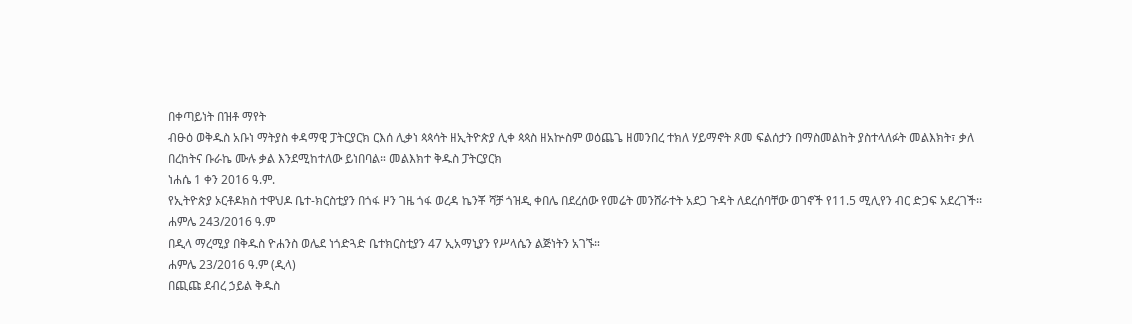በቀጣይነት በዝቶ ማየት
ብፁዕ ወቅዱስ አቡነ ማትያስ ቀዳማዊ ፓትርያርክ ርእሰ ሊቃነ ጳጳሳት ዘኢትዮጵያ ሊቀ ጳጳስ ዘአኵስም ወዕጨጌ ዘመንበረ ተክለ ሃይማኖት ጾመ ፍልሰታን በማስመልከት ያስተላለፉት መልእክት፣ ቃለ በረከትና ቡራኬ ሙሉ ቃል እንደሚከተለው ይነበባል። መልእክተ ቅዱስ ፓትርያርክ
ነሐሴ 1 ቀን 2016 ዓ.ም.
የኢትዮጵያ ኦርቶዶክስ ተዋህዶ ቤተ-ክርስቲያን በጎፋ ዞን ገዜ ጎፋ ወረዳ ኬንቾ ሻቻ ጎዝዲ ቀበሌ በደረሰው የመሬት መንሸራተት አደጋ ጉዳት ለደረሰባቸው ወገኖች የ11.5 ሚሊየን ብር ድጋፍ አደረገች፡፡
ሐምሌ 243/2016 ዓ.ም
በዲላ ማረሚያ በቅዱስ ዮሐንስ ወሌደ ነጎድጓድ ቤተክርስቲያን 47 ኢአማኒያን የሥላሴን ልጅነትን አገኙ።
ሐምሌ 23/2016 ዓ.ም (ዲላ)
በጪጩ ደብረ ኃይል ቅዱስ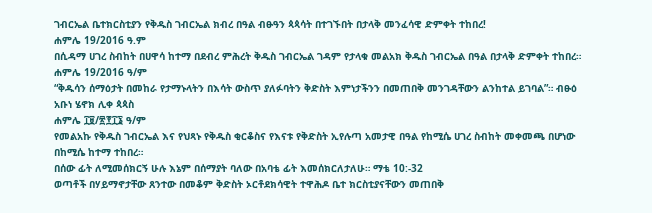ገብርኤል ቤተክርስቲያን የቅዱስ ገብርኤል ክብረ በዓል ብፁዓን ጳጳሳት በተገኙበት በታላቅ መንፈሳዊ ድምቀት ተከበረ!
ሐምሌ 19/2016 ዓ.ም
በሲዳማ ሀገረ ስብከት በሀዋሳ ከተማ በደብረ ምሕረት ቅዱስ ገብርኤል ገዳም የታላቁ መልአክ ቅዱስ ገብርኤል በዓል በታላቅ ድምቀት ተከበረ።
ሐምሌ 19/2016 ዓ/ም
“ቅዱሳን ሰማዕታት በመከራ የታማኑላትን በእሳት ውስጥ ያለፉባትን ቅድስት እምነታችንን በመጠበቅ መንገዳቸውን ልንከተል ይገባል”። ብፁዕ አቡነ ሄኖክ ሊቀ ጳጳስ
ሐምሌ ፲፱/፳፻፲፮ ዓ/ም
የመልአኩ የቅዱስ ገብርኤል እና የህጻኑ የቅዱስ ቂርቆስና የእናቱ የቅድስት ኢየሉጣ አመታዊ በዓል የከሚሴ ሀገረ ስብከት መቀመጫ በሆነው በከሚሴ ከተማ ተከበረ።
በሰው ፊት ለሚመሰክርኝ ሁሉ እኔም በሰማያት ባለው በአባቴ ፊት እመሰክርለታለሁ። ማቴ 10:-32
ወጣቶች በሃይማኖታቸው ጸንተው በመቆም ቅድስት ኦርቶደክሳዊት ተዋሕዶ ቤተ ክርስቲያናቸውን መጠበቅ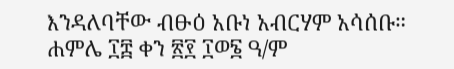እንዳለባቸው ብፁዕ አቡነ አብርሃም አሳሰቡ።
ሐምሌ ፲፰ ቀን ፳፻ ፲ወ፮ ዓ/ም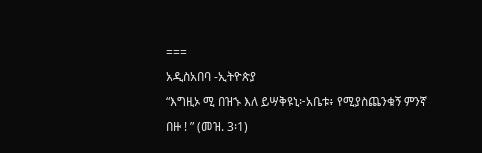===
አዲስአበባ -ኢትዮጵያ
“እግዚኦ ሚ በዝኁ እለ ይሣቅዩኒ፦አቤቱ፥ የሚያስጨንቁኝ ምንኛ በዙ ! ” (መዝ. 3፡1)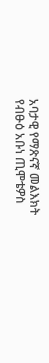አባታዊ የማጽናኛ መልእክት
የብፁዕ አቡነ ጢሞቴዎስ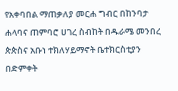የአቀባበል ማጠቃለያ መርሐ ግብር በከንባታ ሐላባና ጠምባሮ ሀገረ ስብከት በዱራሜ መንበረ ጵጵስና አቡነ ተክለሃይማኖት ቤተክርስቲያን በድምቀት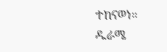ተከናወነ።
ዱራሜ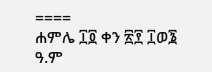====
ሐምሌ ፲፬ ቀን ፳፻ ፲ወ፮ ዓ.ም